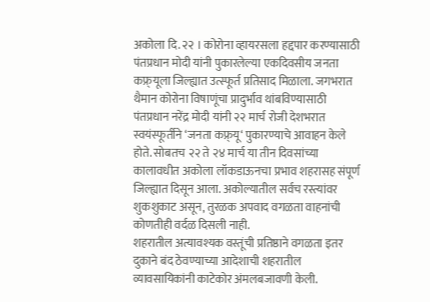अकोला दि. २२ । कोरोना व्हायरसला हद्दपार करण्यासाठी पंतप्रधान मोदी यांनी पुकारलेल्या एकदिवसीय जनता कफ्र्यूला जिल्ह्यात उत्स्फूर्त प्रतिसाद मिळाला. जगभरात थैमान कोरोना विषाणूंचा प्रादुर्भाव थांबविण्यासाठी पंतप्रधान नरेंद्र मोदी यांनी २२ मार्च रोजी देशभरात स्वयंस्फूर्तीने ‘जनता कफ्र्यू‘ पुकारण्याचे आवाहन केले होते. सोबतच २२ ते २४ मार्च या तीन दिवसांच्या कालावधीत अकोला लॉकडाऊनचा प्रभाव शहरासह संपूर्ण जिल्ह्यात दिसून आला. अकोल्यातील सर्वच रस्त्यांवर शुकशुकाट असून, तुरळक अपवाद वगळता वाहनांची कोणतीही वर्दळ दिसली नाही.
शहरातील अत्यावश्यक वस्तूंची प्रतिष्ठाने वगळता इतर दुकाने बंद ठेवण्याच्या आदेशाची शहरातील व्यावसायिकांनी काटेकोर अंमलबजावणी केली.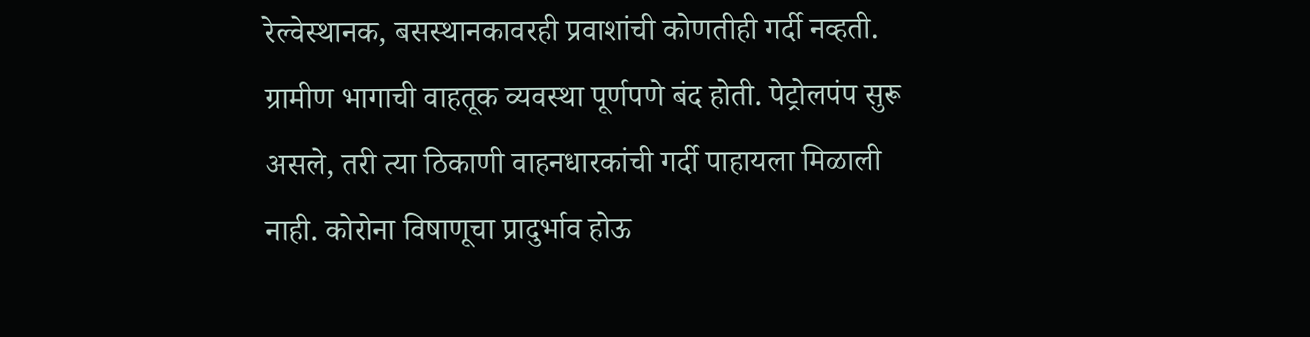रेल्वेस्थानक, बसस्थानकावरही प्रवाशांची कोणतीही गर्दी नव्हती. ग्रामीण भागाची वाहतूक व्यवस्था पूर्णपणे बंद होती. पेट्रोलपंप सुरू असले, तरी त्या ठिकाणी वाहनधारकांची गर्दी पाहायला मिळाली नाही. कोरोना विषाणूचा प्रादुर्भाव होऊ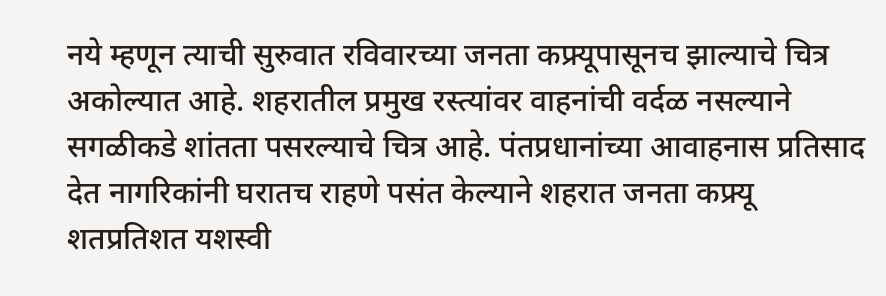नये म्हणून त्याची सुरुवात रविवारच्या जनता कफ्र्यूपासूनच झाल्याचे चित्र अकोल्यात आहे. शहरातील प्रमुख रस्त्यांवर वाहनांची वर्दळ नसल्याने सगळीकडे शांतता पसरल्याचे चित्र आहे. पंतप्रधानांच्या आवाहनास प्रतिसाद देत नागरिकांनी घरातच राहणे पसंत केल्याने शहरात जनता कफ्र्यू शतप्रतिशत यशस्वी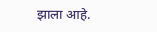झाला आहे.